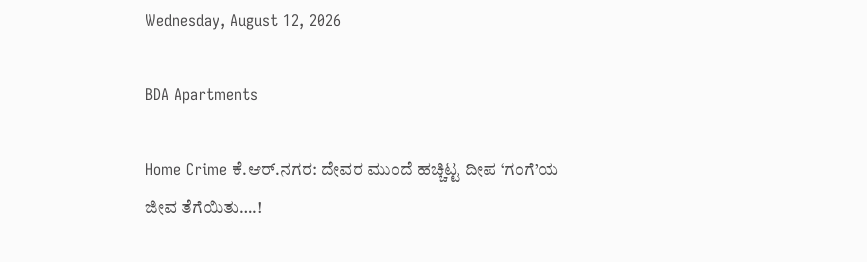Wednesday, August 12, 2026

BDA Apartments

Home Crime ಕೆ.ಆರ್.ನಗರ: ದೇವರ ಮುಂದೆ ಹಚ್ಚಿಟ್ಟ ದೀಪ ‘ಗಂಗೆ’ಯ ಜೀವ ತೆಗೆಯಿತು….!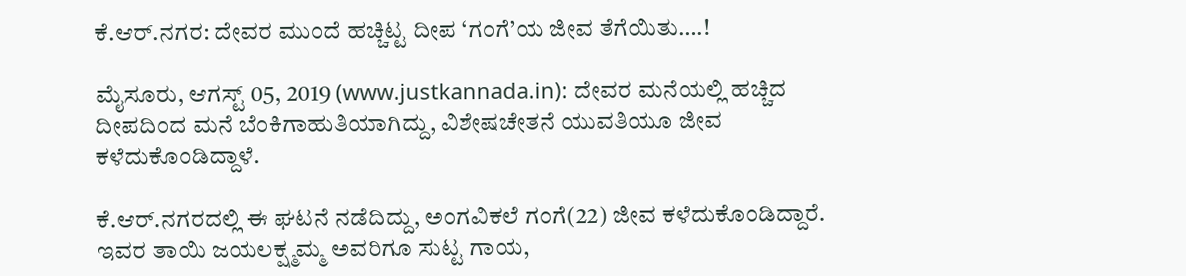ಕೆ.ಆರ್.ನಗರ: ದೇವರ ಮುಂದೆ ಹಚ್ಚಿಟ್ಟ ದೀಪ ‘ಗಂಗೆ’ಯ ಜೀವ ತೆಗೆಯಿತು….!

ಮೈಸೂರು, ಆಗಸ್ಟ್ 05, 2019 (www.justkannada.in): ದೇವರ ಮನೆಯಲ್ಲಿ ಹಚ್ಚಿದ ದೀಪದಿಂದ ಮನೆ ಬೆಂಕಿಗಾಹುತಿಯಾಗಿದ್ದು, ವಿಶೇಷಚೇತನೆ ಯುವತಿಯೂ ಜೀವ ಕಳೆದುಕೊಂಡಿದ್ದಾಳೆ.

ಕೆ.ಆರ್.ನಗರದಲ್ಲಿ ಈ ಘಟನೆ‌ ನಡೆದಿದ್ದು, ಅಂಗವಿಕಲೆ ಗಂಗೆ(22) ಜೀವ ಕಳೆದುಕೊಂಡಿದ್ದಾರೆ. ಇವರ ತಾಯಿ ಜಯಲಕ್ಷ್ಮಮ್ಮ ಅವರಿಗೂ ಸುಟ್ಟ ಗಾಯ,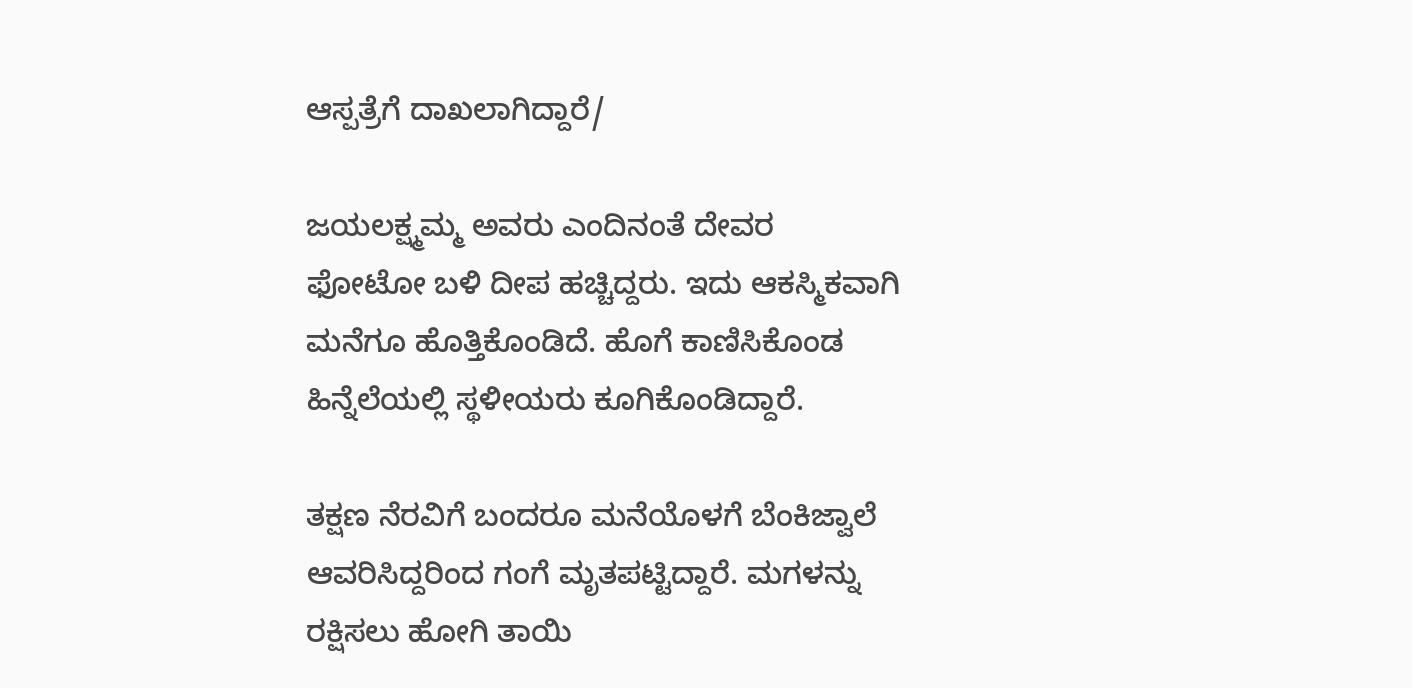ಆಸ್ಪತ್ರೆಗೆ ದಾಖಲಾಗಿದ್ದಾರೆ/

ಜಯಲಕ್ಷ್ಮಮ್ಮ ಅವರು ಎಂದಿನಂತೆ ದೇವರ ಫೋಟೋ ಬಳಿ ದೀಪ ಹಚ್ಚಿದ್ದರು. ಇದು ಆಕಸ್ಮಿಕವಾಗಿ ಮನೆಗೂ ಹೊತ್ತಿಕೊಂಡಿದೆ. ಹೊಗೆ ಕಾಣಿಸಿಕೊಂಡ ಹಿನ್ನೆಲೆಯಲ್ಲಿ ಸ್ಥಳೀಯರು ಕೂಗಿಕೊಂಡಿದ್ದಾರೆ.

ತಕ್ಷಣ ನೆರವಿಗೆ ಬಂದರೂ ಮನೆಯೊಳಗೆ ಬೆಂಕಿಜ್ವಾಲೆ ಆವರಿಸಿದ್ದರಿಂದ ಗಂಗೆ ಮೃತಪಟ್ಟಿದ್ದಾರೆ. ಮಗಳನ್ನು ರಕ್ಷಿಸಲು ಹೋಗಿ ತಾಯಿ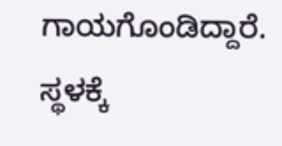ಗಾಯಗೊಂಡಿದ್ದಾರೆ. ಸ್ಥಳಕ್ಕೆ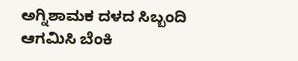ಅಗ್ನಿಶಾಮಕ ದಳದ ಸಿಬ್ಬಂದಿ ಆಗಮಿಸಿ ಬೆಂಕಿ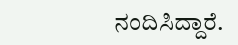ನಂದಿಸಿದ್ದಾರೆ.